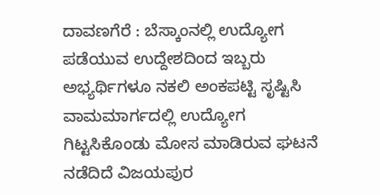ದಾವಣಗೆರೆ : ಬೆಸ್ಕಾಂನಲ್ಲಿ ಉದ್ಯೋಗ ಪಡೆಯುವ ಉದ್ದೇಶದಿಂದ ಇಬ್ಬರು ಅಭ್ಯರ್ಥಿಗಳೂ ನಕಲಿ ಅಂಕಪಟ್ಟಿ ಸೃಷ್ಟಿಸಿ ವಾಮಮಾರ್ಗದಲ್ಲಿ ಉದ್ಯೋಗ ಗಿಟ್ಟಸಿಕೊಂಡು ಮೋಸ ಮಾಡಿರುವ ಘಟನೆ ನಡೆದಿದೆ ವಿಜಯಪುರ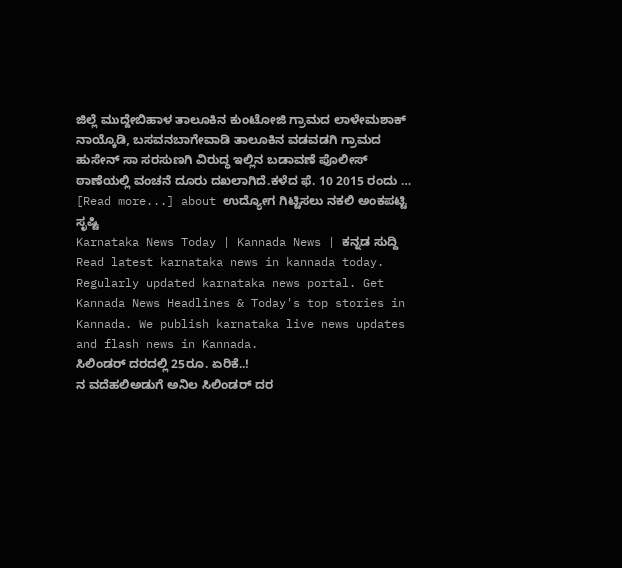ಜಿಲ್ಲೆ ಮುದ್ದೇಬಿಹಾಳ ತಾಲೂಕಿನ ಕುಂಟೋಜಿ ಗ್ರಾಮದ ಲಾಳೇಮಶಾಕ್ ನಾಯ್ಕೊಡಿ, ಬಸವನಬಾಗೇವಾಡಿ ತಾಲೂಕಿನ ವಡವಡಗಿ ಗ್ರಾಮದ ಹುಸೇನ್ ಸಾ ಸರಸುಣಗಿ ವಿರುದ್ಧ ಇಲ್ಲಿನ ಬಡಾವಣೆ ಪೊಲೀಸ್ ಠಾಣೆಯಲ್ಲಿ ವಂಚನೆ ದೂರು ದಖಲಾಗಿದೆ.ಕಳೆದ ಫೆ. 10 2015 ರಂದು … [Read more...] about ಉದ್ಯೋಗ ಗಿಟ್ಟಿಸಲು ನಕಲಿ ಅಂಕಪಟ್ಟಿ ಸೃಷ್ಟಿ
Karnataka News Today | Kannada News | ಕನ್ನಡ ಸುದ್ದಿ
Read latest karnataka news in kannada today. Regularly updated karnataka news portal. Get Kannada News Headlines & Today's top stories in Kannada. We publish karnataka live news updates and flash news in Kannada.
ಸಿಲಿಂಡರ್ ದರದಲ್ಲಿ 25ರೂ. ಏರಿಕೆ..!
ನ ವದೆಹಲಿಅಡುಗೆ ಅನಿಲ ಸಿಲಿಂಡರ್ ದರ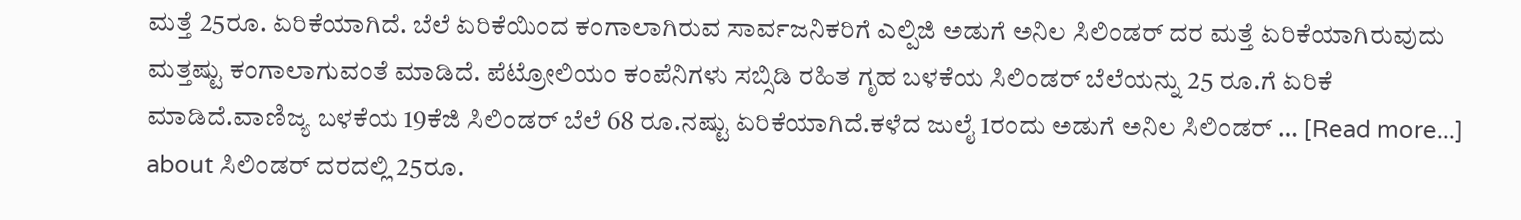ಮತ್ತೆ 25ರೂ. ಏರಿಕೆಯಾಗಿದೆ. ಬೆಲೆ ಏರಿಕೆಯಿಂದ ಕಂಗಾಲಾಗಿರುವ ಸಾರ್ವಜನಿಕರಿಗೆ ಎಲ್ಪಿಜಿ ಅಡುಗೆ ಅನಿಲ ಸಿಲಿಂಡರ್ ದರ ಮತ್ತೆ ಏರಿಕೆಯಾಗಿರುವುದು ಮತ್ತಷ್ಟು ಕಂಗಾಲಾಗುವಂತೆ ಮಾಡಿದೆ. ಪೆಟ್ರೋಲಿಯಂ ಕಂಪೆನಿಗಳು ಸಬ್ಸಿಡಿ ರಹಿತ ಗೃಹ ಬಳಕೆಯ ಸಿಲಿಂಡರ್ ಬೆಲೆಯನ್ನು 25 ರೂ.ಗೆ ಏರಿಕೆ ಮಾಡಿದೆ.ವಾಣಿಜ್ಯ ಬಳಕೆಯ 19ಕೆಜಿ ಸಿಲಿಂಡರ್ ಬೆಲೆ 68 ರೂ.ನಷ್ಟು ಏರಿಕೆಯಾಗಿದೆ.ಕಳೆದ ಜುಲೈ 1ರಂದು ಅಡುಗೆ ಅನಿಲ ಸಿಲಿಂಡರ್ … [Read more...] about ಸಿಲಿಂಡರ್ ದರದಲ್ಲಿ 25ರೂ.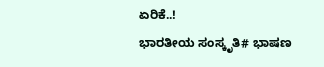ಏರಿಕೆ..!
ಭಾರತೀಯ ಸಂಸ್ಕೃತಿ# ಭಾಷಣ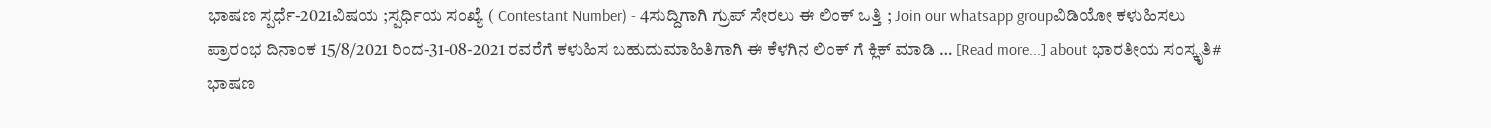ಭಾಷಣ ಸ್ಪರ್ಧೆ-2021ವಿಷಯ ;ಸ್ಪರ್ಧಿಯ ಸಂಖ್ಯೆ ( Contestant Number) - 4ಸುದ್ದಿಗಾಗಿ ಗ್ರುಪ್ ಸೇರಲು ಈ ಲಿಂಕ್ ಒತ್ತಿ ; Join our whatsapp groupವಿಡಿಯೋ ಕಳುಹಿಸಲು ಪ್ರಾರಂಭ ದಿನಾಂಕ 15/8/2021 ರಿಂದ-31-08-2021 ರವರೆಗೆ ಕಳುಹಿಸ ಬಹುದುಮಾಹಿತಿಗಾಗಿ ಈ ಕೆಳಗಿನ ಲಿಂಕ್ ಗೆ ಕ್ಲಿಕ್ ಮಾಡಿ … [Read more...] about ಭಾರತೀಯ ಸಂಸ್ಕೃತಿ# ಭಾಷಣ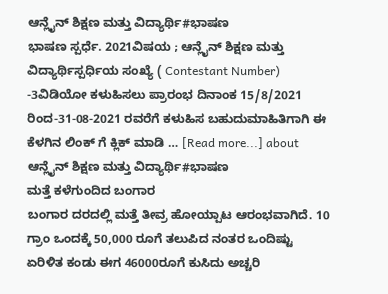ಆನ್ಲೈನ್ ಶಿಕ್ಷಣ ಮತ್ತು ವಿದ್ಯಾರ್ಥಿ#ಭಾಷಣ
ಭಾಷಣ ಸ್ಪರ್ಧೆ. 2021ವಿಷಯ ; ಆನ್ಲೈನ್ ಶಿಕ್ಷಣ ಮತ್ತು ವಿದ್ಯಾರ್ಥಿಸ್ಪರ್ಧಿಯ ಸಂಖ್ಯೆ ( Contestant Number) -3ವಿಡಿಯೋ ಕಳುಹಿಸಲು ಪ್ರಾರಂಭ ದಿನಾಂಕ 15/8/2021 ರಿಂದ-31-08-2021 ರವರೆಗೆ ಕಳುಹಿಸ ಬಹುದುಮಾಹಿತಿಗಾಗಿ ಈ ಕೆಳಗಿನ ಲಿಂಕ್ ಗೆ ಕ್ಲಿಕ್ ಮಾಡಿ … [Read more...] about ಆನ್ಲೈನ್ ಶಿಕ್ಷಣ ಮತ್ತು ವಿದ್ಯಾರ್ಥಿ#ಭಾಷಣ
ಮತ್ತೆ ಕಳೆಗುಂದಿದ ಬಂಗಾರ
ಬಂಗಾರ ದರದಲ್ಲಿ ಮತ್ತೆ ತೀವ್ರ ಹೋಯ್ಪಾಟ ಆರಂಭವಾಗಿದೆ. 10 ಗ್ರಾಂ ಒಂದಕ್ಕೆ 50,000 ರೂಗೆ ತಲುಪಿದ ನಂತರ ಒಂದಿಷ್ಟು ಏರಿಳಿತ ಕಂಡು ಈಗ 46000ರೂಗೆ ಕುಸಿದು ಅಚ್ಚರಿ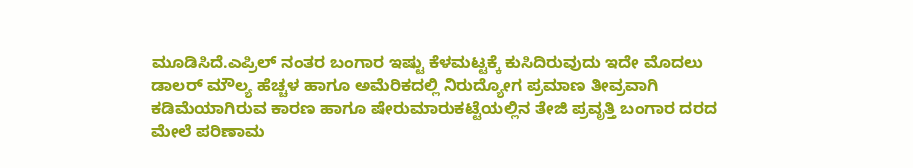ಮೂಡಿಸಿದೆ.ಎಪ್ರಿಲ್ ನಂತರ ಬಂಗಾರ ಇಷ್ಟು ಕೆಳಮಟ್ಟಕ್ಕೆ ಕುಸಿದಿರುವುದು ಇದೇ ಮೊದಲು ಡಾಲರ್ ಮೌಲ್ಯ ಹೆಚ್ಚಳ ಹಾಗೂ ಅಮೆರಿಕದಲ್ಲಿ ನಿರುದ್ಯೋಗ ಪ್ರಮಾಣ ತೀವ್ರವಾಗಿ ಕಡಿಮೆಯಾಗಿರುವ ಕಾರಣ ಹಾಗೂ ಷೇರುಮಾರುಕಟ್ಟೆಯಲ್ಲಿನ ತೇಜಿ ಪ್ರವೃತ್ತಿ ಬಂಗಾರ ದರದ ಮೇಲೆ ಪರಿಣಾಮ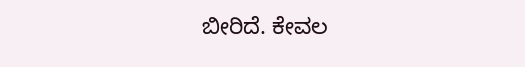ಬೀರಿದೆ. ಕೇವಲ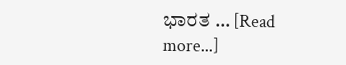ಭಾರತ … [Read more...]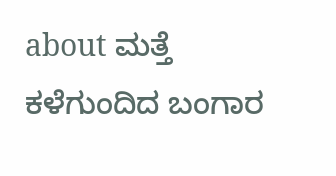about ಮತ್ತೆ ಕಳೆಗುಂದಿದ ಬಂಗಾರ